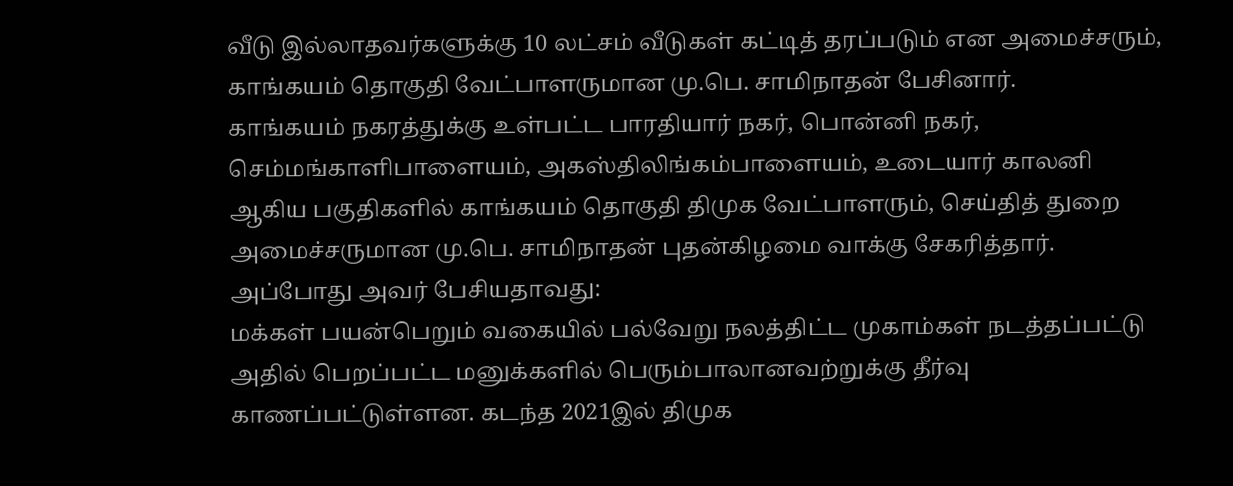வீடு இல்லாதவர்களுக்கு 10 லட்சம் வீடுகள் கட்டித் தரப்படும் என அமைச்சரும், காங்கயம் தொகுதி வேட்பாளருமான மு.பெ. சாமிநாதன் பேசினார்.
காங்கயம் நகரத்துக்கு உள்பட்ட பாரதியார் நகர், பொன்னி நகர், செம்மங்காளிபாளையம், அகஸ்திலிங்கம்பாளையம், உடையார் காலனி ஆகிய பகுதிகளில் காங்கயம் தொகுதி திமுக வேட்பாளரும், செய்தித் துறை அமைச்சருமான மு.பெ. சாமிநாதன் புதன்கிழமை வாக்கு சேகரித்தார். அப்போது அவர் பேசியதாவது:
மக்கள் பயன்பெறும் வகையில் பல்வேறு நலத்திட்ட முகாம்கள் நடத்தப்பட்டு அதில் பெறப்பட்ட மனுக்களில் பெரும்பாலானவற்றுக்கு தீர்வு காணப்பட்டுள்ளன. கடந்த 2021இல் திமுக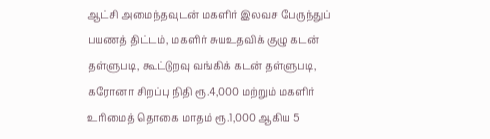ஆட்சி அமைந்தவுடன் மகளிர் இலவச பேருந்துப் பயணத் திட்டம், மகளிர் சுயஉதவிக் குழு கடன் தள்ளுபடி, கூட்டுறவு வங்கிக் கடன் தள்ளுபடி, கரோனா சிறப்பு நிதி ரூ.4,000 மற்றும் மகளிர் உரிமைத் தொகை மாதம் ரூ.1,000 ஆகிய 5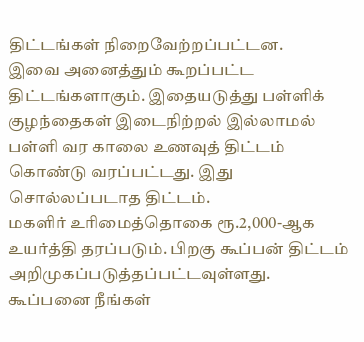திட்டங்கள் நிறைவேற்றப்பட்டன.
இவை அனைத்தும் கூறப்பட்ட திட்டங்களாகும். இதையடுத்து பள்ளிக் குழந்தைகள் இடைநிற்றல் இல்லாமல் பள்ளி வர காலை உணவுத் திட்டம் கொண்டு வரப்பட்டது. இது சொல்லப்படாத திட்டம்.
மகளிர் உரிமைத்தொகை ரூ.2,000-ஆக உயர்த்தி தரப்படும். பிறகு கூப்பன் திட்டம் அறிமுகப்படுத்தப்பட்டவுள்ளது. கூப்பனை நீங்கள்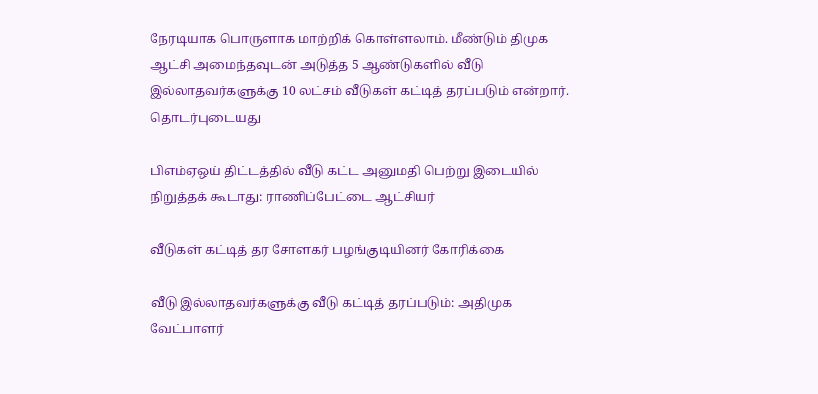நேரடியாக பொருளாக மாற்றிக் கொள்ளலாம். மீண்டும் திமுக ஆட்சி அமைந்தவுடன் அடுத்த 5 ஆண்டுகளில் வீடு இல்லாதவர்களுக்கு 10 லட்சம் வீடுகள் கட்டித் தரப்படும் என்றார்.
தொடர்புடையது

பிஎம்ஏஒய் திட்டத்தில் வீடு கட்ட அனுமதி பெற்று இடையில் நிறுத்தக் கூடாது: ராணிப்பேட்டை ஆட்சியர்

வீடுகள் கட்டித் தர சோளகர் பழங்குடியினர் கோரிக்கை

வீடு இல்லாதவர்களுக்கு வீடு கட்டித் தரப்படும்: அதிமுக வேட்பாளர்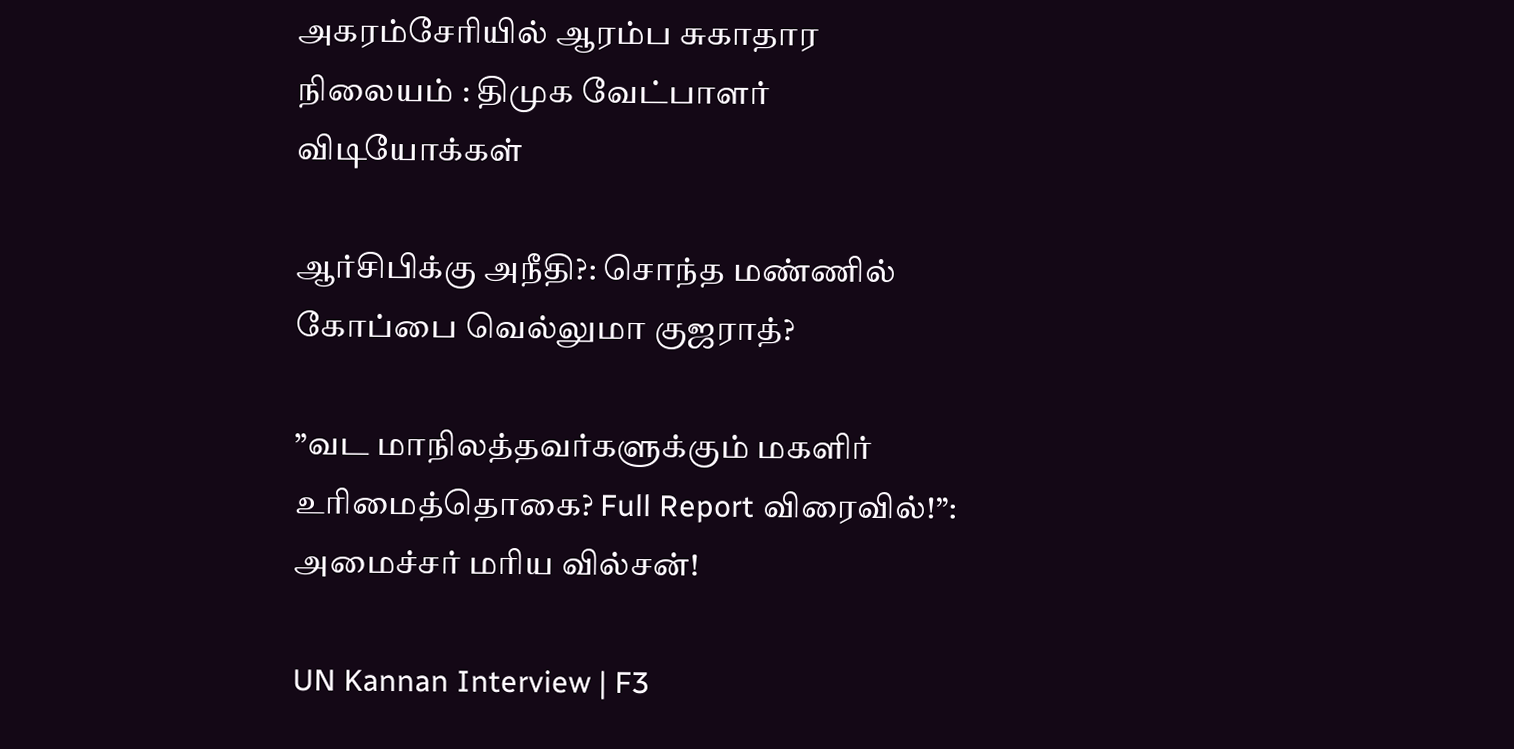அகரம்சேரியில் ஆரம்ப சுகாதார நிலையம் : திமுக வேட்பாளர்
விடியோக்கள்

ஆர்சிபிக்கு அநீதி?: சொந்த மண்ணில் கோப்பை வெல்லுமா குஜராத்?

”வட மாநிலத்தவர்களுக்கும் மகளிர் உரிமைத்தொகை? Full Report விரைவில்!”: அமைச்சர் மரிய வில்சன்!

UN Kannan Interview | F3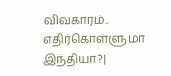விவகாரம்.. எதிர்கொள்ளுமா இந்தியா?|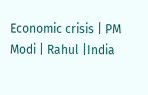Economic crisis | PM Modi | Rahul |India